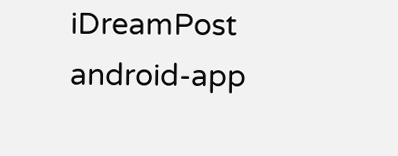iDreamPost
android-app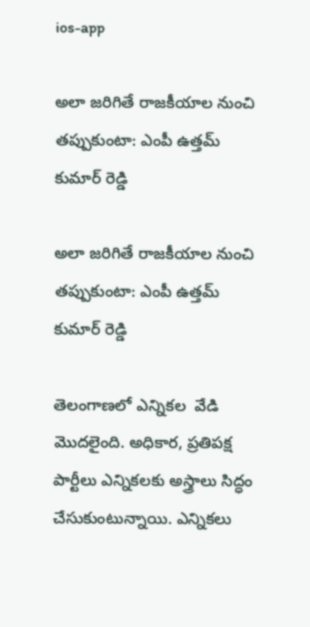ios-app

అలా జరిగితే రాజకీయాల నుంచి తప్పుకుంటా: ఎంపీ ఉత్తమ్ కుమార్ రెడ్డి

అలా జరిగితే రాజకీయాల నుంచి తప్పుకుంటా: ఎంపీ ఉత్తమ్ కుమార్ రెడ్డి

తెలంగాణలో ఎన్నికల  వేడి మొదలైంది. అధికార, ప్రతిపక్ష పార్టీలు ఎన్నికలకు అస్త్రాలు సిద్ధం చేసుకుంటున్నాయి. ఎన్నికలు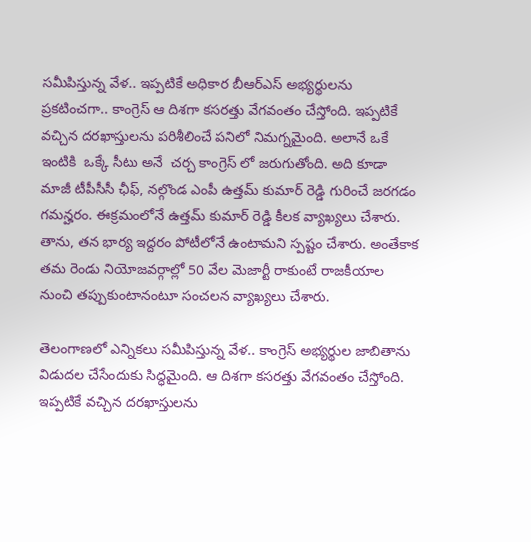సమీపిస్తున్న వేళ.. ఇప్పటికే అధికార బీఆర్ఎస్ అభ్యర్థులను ప్రకటించగా.. కాంగ్రెస్ ఆ దిశగా కసరత్తు వేగవంతం చేస్తోంది. ఇప్పటికే వచ్చిన దరఖాస్తులను పరిశీలించే పనిలో నిమగ్నమైంది. అలానే ఒకే ఇంటికి  ఒక్కే సీటు అనే  చర్చ కాంగ్రెస్ లో జరుగుతోంది. అది కూడా మాజీ టీపీసీసీ ఛీఫ్, నల్గొండ ఎంపీ ఉత్తమ్ కుమార్ రెడ్డి గురించే జరగడం గమన్హరం. ఈక్రమంలోనే ఉత్తమ్ కుమార్ రెడ్డి కీలక వ్యాఖ్యలు చేశారు. తాను, తన భార్య ఇద్దరం పోటీలోనే ఉంటామని స్పష్టం చేశారు. అంతేకాక తమ రెండు నియోజవర్గాల్లో 50 వేల మెజార్టీ రాకుంటే రాజకీయాల నుంచి తప్పుకుంటానంటూ సంచలన వ్యాఖ్యలు చేశారు.

తెలంగాణలో ఎన్నికలు సమీపిస్తున్న వేళ.. కాంగ్రెస్ అభ్యర్థుల జాబితాను విడుదల చేసేందుకు సిద్ధమైంది. ఆ దిశగా కసరత్తు వేగవంతం చేస్తోంది. ఇప్పటికే వచ్చిన దరఖాస్తులను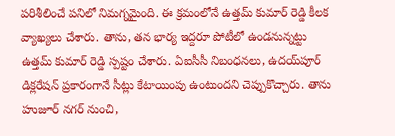పరిశీలించే పనిలో నిమగ్నమైంది. ఈ క్రమంలోనే ఉత్తమ్ కుమార్ రెడ్డి కీలక వ్యాఖ్యలు చేశారు. తాను, తన భార్య ఇద్దరూ పోటీలో ఉండనున్నట్టు ఉత్తమ్ కుమార్ రెడ్డి స్పష్టం చేశారు. ఏఐసీసీ నిబంధనలు, ఉదయ్‌పూర్ డిక్లరేషన్ ప్రకారంగానే సీట్లు కేటాయింపు ఉంటుందని చెప్పుకొచ్చారు. తాను హుజూర్ నగర్‌ నుంచి,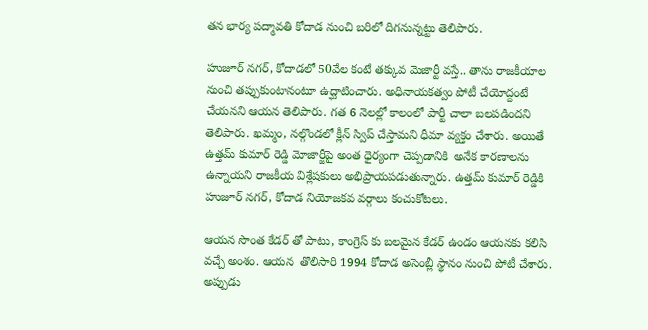తన భార్య పద్మావతి కోదాడ నుంచి బరిలో దిగనున్నట్టు తెలిపారు.

హుజూర్ నగర్, కోదాడలో 50వేల కంటే తక్కువ మెజార్టీ వస్తే.. తాను రాజకీయాల నుంచి తప్పుకుంటానంటూ ఉద్ఘాటించారు. అధినాయకత్వం పోటీ చేయోద్దంటే చేయనని ఆయన తెలిపారు. గత 6 నెలల్లో కాలంలో పార్టీ చాలా బలపడిందని తెలిపారు. ఖమ్మం, నల్గొండలో క్లీన్ స్విప్ చేస్తామని ధీమా వ్యక్తం చేశారు. అయితే ఉత్తమ్ కుమార్ రెడ్డి మోజార్జీపై అంత ధైర్యంగా చెప్పడానికి  అనేక కారణాలను ఉన్నాయని రాజకీయ విశ్లేషకులు అభిప్రాయపడుతున్నారు. ఉత్తమ్ కుమార్ రెడ్డికి హుజూర్ నగర్, కోదాడ నియోజకవ వర్గాలు కంచుకోటలు.

ఆయన సొంత కేడర్ తో పాటు, కాంగ్రెస్ కు బలమైన కేడర్ ఉండం ఆయనకు కలిసి వచ్చే అంశం. ఆయన  తొలిసారి 1994 కోదాడ అసెంబ్లీ స్థానం నుంచి పోటీ చేశారు. అప్పుడు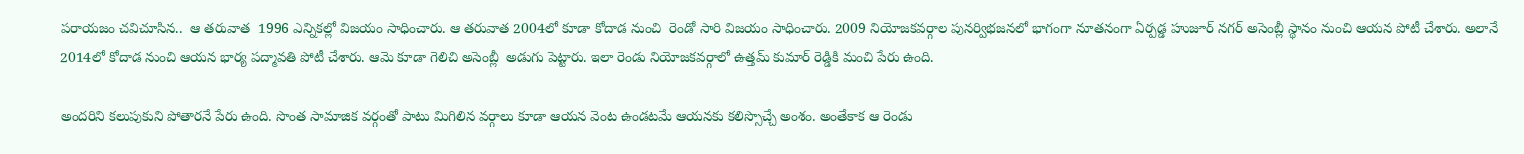పరాయజం చవిచూసిన..  ఆ తరువాత  1996 ఎన్నికల్లో విజయం సాధించారు. ఆ తరువాత 2004లో కూడా కోదాడ నుంచి  రెండో సారి విజయం సాధించారు. 2009 నియోజకవర్గాల పునర్విభజనలో భాగంగా నూతనంగా ఏర్పడ్డ హుజూర్ నగర్ అసెంబ్లీ స్థానం నుంచి ఆయన పోటీ చేశారు. అలానే 2014లో కోదాడ నుంచి ఆయన భార్య పద్మావతి పోటీ చేశారు. ఆమె కూడా గెలిచి అసెంబ్లీ  అడుగు పెట్టారు. ఇలా రెండు నియోజకవర్గాలో ఉత్తమ్ కుమార్ రెడ్డికి మంచి పేరు ఉంది.

అందరిని కలుపుకుని పోతారనే పేరు ఉంది. సొంత సామాజిక వర్గంతో పాటు మిగిలిన వర్గాలు కూడా ఆయన వెంట ఉండటమే ఆయనకు కలిస్సొచ్చే అంశం. అంతేకాక ఆ రెండు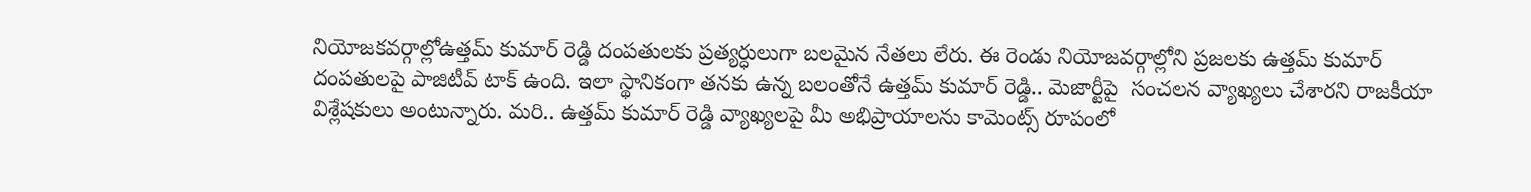నియోజకవర్గాల్లోఉత్తమ్ కుమార్ రెడ్డి దంపతులకు ప్రత్యర్ధులుగా బలమైన నేతలు లేరు. ఈ రెండు నియోజవర్గాల్లోని ప్రజలకు ఉత్తమ్ కుమార్ దంపతులపై పాజిటీవ్ టాక్ ఉంది. ఇలా స్థానికంగా తనకు ఉన్న బలంతోనే ఉత్తమ్ కుమార్ రెడ్డి.. మెజార్టీపై  సంచలన వ్యాఖ్యలు చేశారని రాజకీయా విశ్లేషకులు అంటున్నారు. మరి.. ఉత్తమ్ కుమార్ రెడ్డి వ్యాఖ్యలపై మీ అభిప్రాయాలను కామెంట్స్ రూపంలో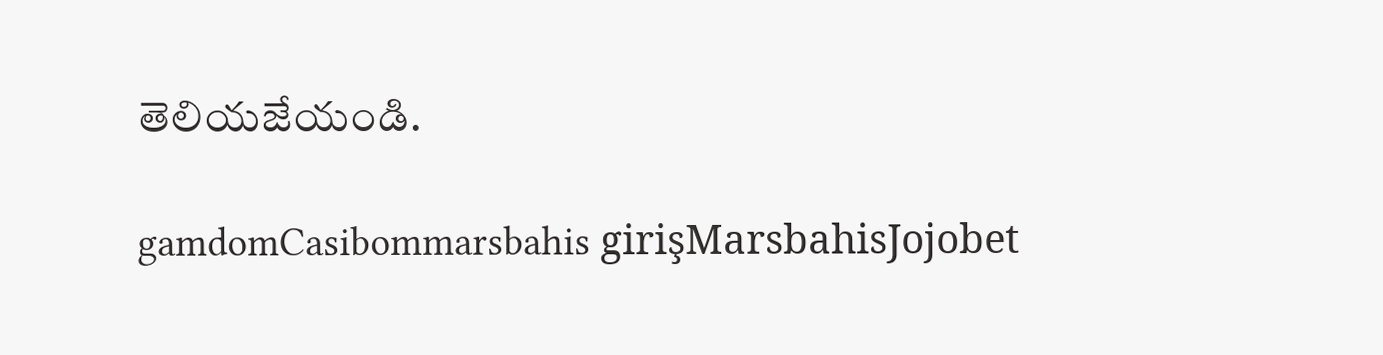తెలియజేయండి.

gamdomCasibommarsbahis girişMarsbahisJojobet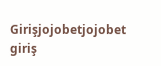Girişjojobetjojobet giriş